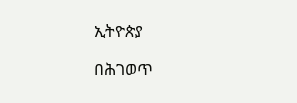ኢትዮጵያ

በሕገወጥ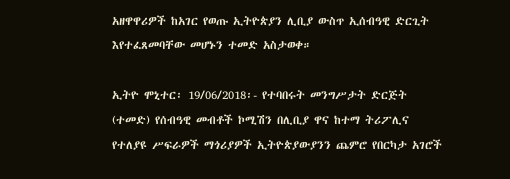አዘዋዋሪዎች ከአገር የወጡ ኢትዮጵያን ሊቢያ ውስጥ ኢሰብዓዊ ድርጊት እየተፈጸመባቸው መሆኑን ተመድ አስታወቀ።

ኢትዮ ሞኒተር፡ 19/06/2018፡- የተባበሩት መንግሥታት ድርጅት (ተመድ) የሰብዓዊ መብቶች ኮሚሽን በሊቢያ ዋና ከተማ ትሪፖሊና የተለያዩ ሥፍራዎች ማጎሪያዎች ኢትዮጵያውያንን ጨምሮ የበርካታ አገሮች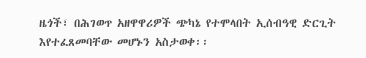ዜጎች፣ በሕገወጥ አዘዋዋሪዎች ጭካኔ የተሞላበት ኢሰብዓዊ ድርጊት እየተፈጸመባቸው መሆኑን አስታወቀ፡፡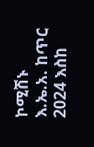ኮሚሽኑ እ.ኤ.አ. ከጥር 2024 እስከ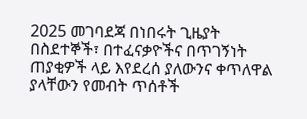2025 መገባደጃ በነበሩት ጊዜያት በስደተኞች፣ በተፈናቃዮችና በጥገኝነት ጠያቂዎች ላይ እየደረሰ ያለውንና ቀጥለዋል ያላቸውን የመብት ጥሰቶች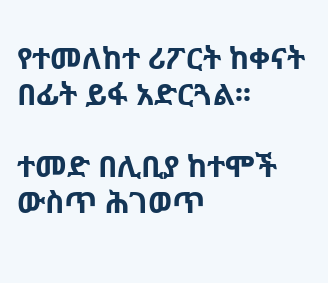የተመለከተ ሪፖርት ከቀናት በፊት ይፋ አድርጓል፡፡

ተመድ በሊቢያ ከተሞች ውስጥ ሕገወጥ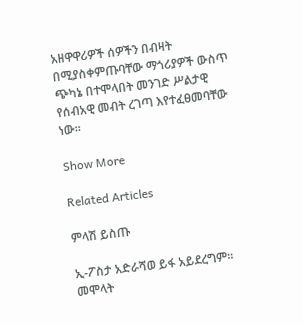አዘዋዋሪዎች ሰዎችን በብዛት በሚያስቀምጡባቸው ማጎሪያዎች ውስጥ ጭካኔ በተሞላበት መንገድ ሥልታዊ የሰብአዊ መብት ረገጣ እየተፈፀመባቸው ነው።

Show More

Related Articles

ምላሽ ይስጡ

ኢ-ፖስታ አድራሻወ ይፋ አይደረግም። መሞላት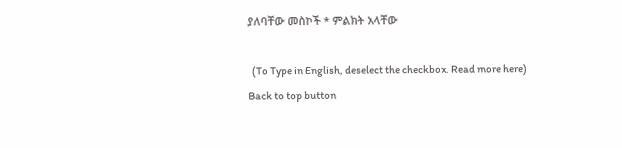ያለባቸው መስኮች * ምልክት አላቸው

  (To Type in English, deselect the checkbox. Read more here)
Back to top button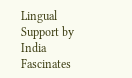Lingual Support by India Fascinates